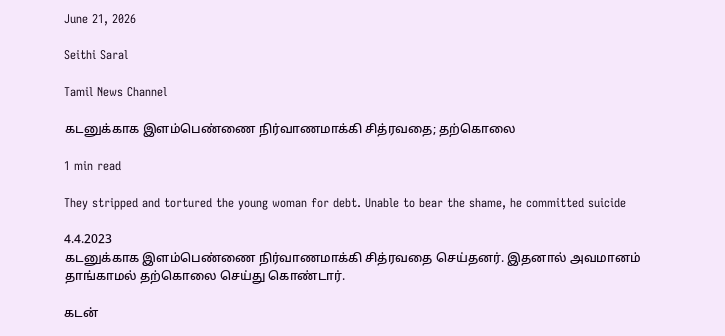June 21, 2026

Seithi Saral

Tamil News Channel

கடனுக்காக இளம்பெண்ணை நிர்வாணமாக்கி சித்ரவதை; தற்கொலை

1 min read

They stripped and tortured the young woman for debt. Unable to bear the shame, he committed suicide

4.4.2023
கடனுக்காக இளம்பெண்ணை நிர்வாணமாக்கி சித்ரவதை செய்தனர். இதனால் அவமானம் தாங்காமல் தற்கொலை செய்து கொண்டார்.

கடன்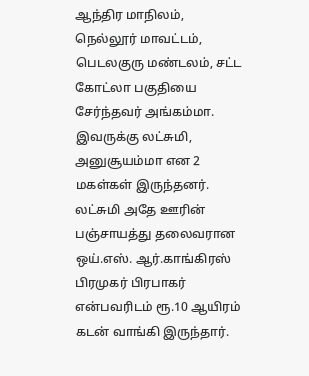ஆந்திர மாநிலம், நெல்லூர் மாவட்டம், பெடலகுரு மண்டலம், சட்ட கோட்லா பகுதியை சேர்ந்தவர் அங்கம்மா. இவருக்கு லட்சுமி, அனுசூயம்மா என 2 மகள்கள் இருந்தனர். லட்சுமி அதே ஊரின் பஞ்சாயத்து தலைவரான ஒய்.எஸ். ஆர்.காங்கிரஸ் பிரமுகர் பிரபாகர் என்பவரிடம் ரூ.10 ஆயிரம் கடன் வாங்கி இருந்தார்.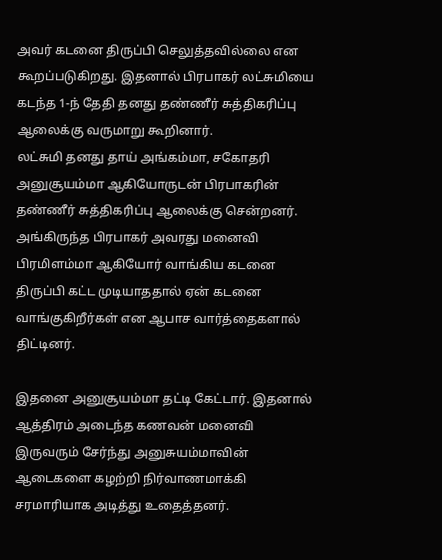அவர் கடனை திருப்பி செலுத்தவில்லை என கூறப்படுகிறது. இதனால் பிரபாகர் லட்சுமியை கடந்த 1-ந் தேதி தனது தண்ணீர் சுத்திகரிப்பு ஆலைக்கு வருமாறு கூறினார்.
லட்சுமி தனது தாய் அங்கம்மா, சகோதரி அனுசூயம்மா ஆகியோருடன் பிரபாகரின் தண்ணீர் சுத்திகரிப்பு ஆலைக்கு சென்றனர். அங்கிருந்த பிரபாகர் அவரது மனைவி பிரமிளம்மா ஆகியோர் வாங்கிய கடனை திருப்பி கட்ட முடியாததால் ஏன் கடனை வாங்குகிறீர்கள் என ஆபாச வார்த்தைகளால் திட்டினர்.

இதனை அனுசூயம்மா தட்டி கேட்டார். இதனால் ஆத்திரம் அடைந்த கணவன் மனைவி இருவரும் சேர்ந்து அனுசுயம்மாவின் ஆடைகளை கழற்றி நிர்வாணமாக்கி சரமாரியாக அடித்து உதைத்தனர்.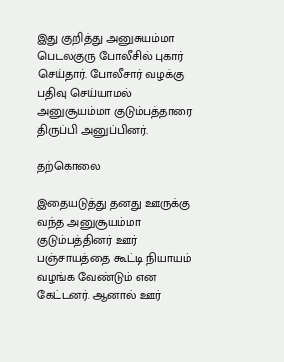இது குறித்து அனுசுயம்மா பெடலகுரு போலீசில் புகார் செய்தார். போலீசார் வழக்கு பதிவு செய்யாமல் அனுசூயம்மா குடும்பத்தாரை திருப்பி அனுப்பினர்.

தற்கொலை

இதையடுத்து தனது ஊருக்கு வந்த அனுசூயம்மா குடும்பத்தினர் ஊர் பஞ்சாயத்தை கூட்டி நியாயம் வழங்க வேண்டும் என கேட்டனர். ஆனால் ஊர்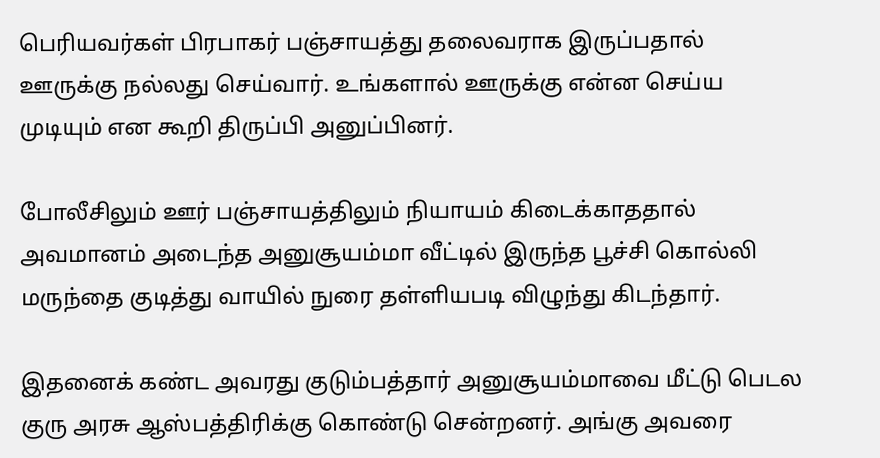பெரியவர்கள் பிரபாகர் பஞ்சாயத்து தலைவராக இருப்பதால் ஊருக்கு நல்லது செய்வார். உங்களால் ஊருக்கு என்ன செய்ய முடியும் என கூறி திருப்பி அனுப்பினர்.

போலீசிலும் ஊர் பஞ்சாயத்திலும் நியாயம் கிடைக்காததால் அவமானம் அடைந்த அனுசூயம்மா வீட்டில் இருந்த பூச்சி கொல்லி மருந்தை குடித்து வாயில் நுரை தள்ளியபடி விழுந்து கிடந்தார்.

இதனைக் கண்ட அவரது குடும்பத்தார் அனுசூயம்மாவை மீட்டு பெடல குரு அரசு ஆஸ்பத்திரிக்கு கொண்டு சென்றனர். அங்கு அவரை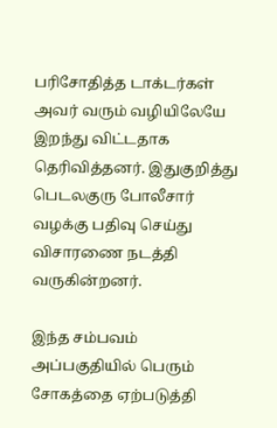பரிசோதித்த டாக்டர்கள் அவர் வரும் வழியிலேயே இறந்து விட்டதாக தெரிவித்தனர். இதுகுறித்து பெடலகுரு போலீசார் வழக்கு பதிவு செய்து விசாரணை நடத்தி வருகின்றனர்.

இந்த சம்பவம் அப்பகுதியில் பெரும் சோகத்தை ஏற்படுத்தி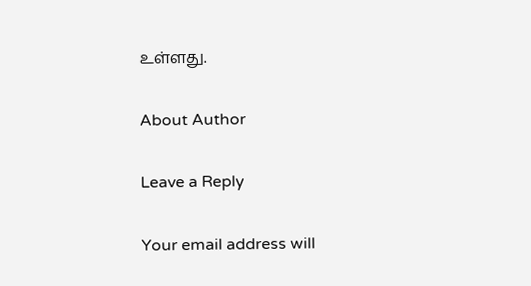உள்ளது.

About Author

Leave a Reply

Your email address will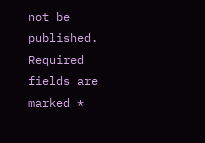not be published. Required fields are marked *